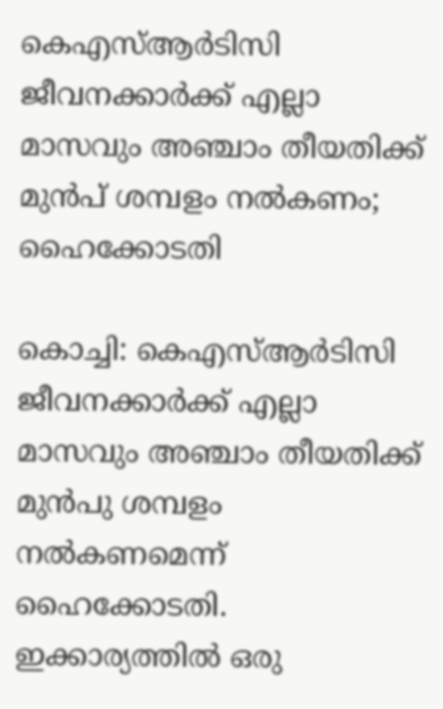കെഎസ്ആർടിസി ജീവനക്കാർക്ക് എല്ലാ മാസവും അഞ്ചാം തീയതിക്ക് മുൻപ് ശമ്പളം നൽകണം; ഹൈക്കോടതി

കൊച്ചി: കെഎസ്ആർടിസി ജീവനക്കാർക്ക് എല്ലാ മാസവും അഞ്ചാം തീയതിക്ക് മുൻപു ശമ്പളം നൽകണമെന്ന് ഹൈക്കോടതി. ഇക്കാര്യത്തിൽ ഒരു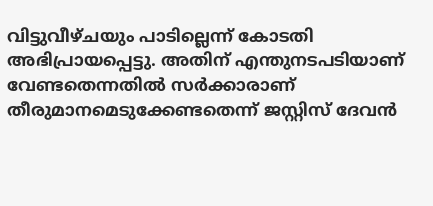വിട്ടുവീഴ്ചയും പാടില്ലെന്ന് കോടതി അഭിപ്രായപ്പെട്ടു. അതിന് എന്തുനടപടിയാണ് വേണ്ടതെന്നതിൽ സർക്കാരാണ് തീരുമാനമെടുക്കേണ്ടതെന്ന് ജസ്റ്റിസ് ദേവൻ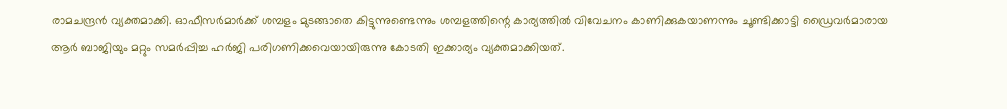രാമചന്ദ്രൻ വ്യക്തമാക്കി. ഓഫീസർമാർക്ക് ശമ്പളം മുടങ്ങാതെ കിട്ടുന്നുണ്ടെന്നും ശമ്പളത്തിന്റെ കാര്യത്തിൽ വിവേചനം കാണിക്കുകയാണന്നും ചൂണ്ടിക്കാട്ടി ഡ്രൈവർമാരായ ആർ ബാജിയും മറ്റും സമർപ്പിച്ച ഹർജി പരിഗണിക്കവെയായിരുന്നു കോടതി ഇക്കാര്യം വ്യക്തമാക്കിയത്.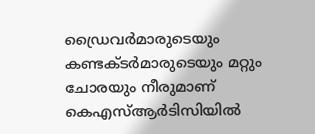ഡ്രൈവർമാരുടെയും കണ്ടക്ടർമാരുടെയും മറ്റും ചോരയും നീരുമാണ് കെഎസ്ആർടിസിയിൽ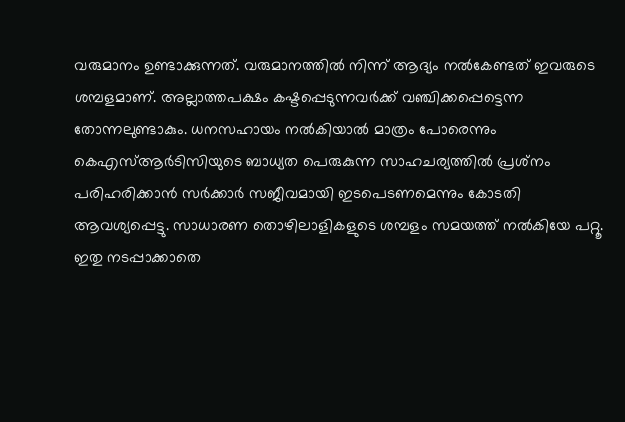വരുമാനം ഉണ്ടാക്കുന്നത്. വരുമാനത്തിൽ നിന്ന് ആദ്യം നൽകേണ്ടത് ഇവരുടെ ശമ്പളമാണ്. അല്ലാത്തപക്ഷം കഷ്ടപ്പെടുന്നവർക്ക് വഞ്ചിക്കപ്പെട്ടെന്ന തോന്നലുണ്ടാകും. ധനസഹായം നൽകിയാൽ മാത്രം പോരെന്നും കെഎസ്ആർടിസിയുടെ ബാധ്യത പെരുകുന്ന സാഹചര്യത്തിൽ പ്രശ്‌നം പരിഹരിക്കാൻ സർക്കാർ സജീവമായി ഇടപെടണമെന്നും കോടതി ആവശ്യപ്പെട്ടു. സാധാരണ തൊഴിലാളികളുടെ ശമ്പളം സമയത്ത് നൽകിയേ പറ്റൂ. ഇതു നടപ്പാക്കാതെ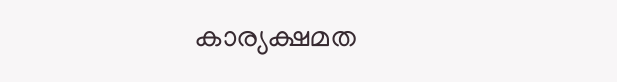കാര്യക്ഷമത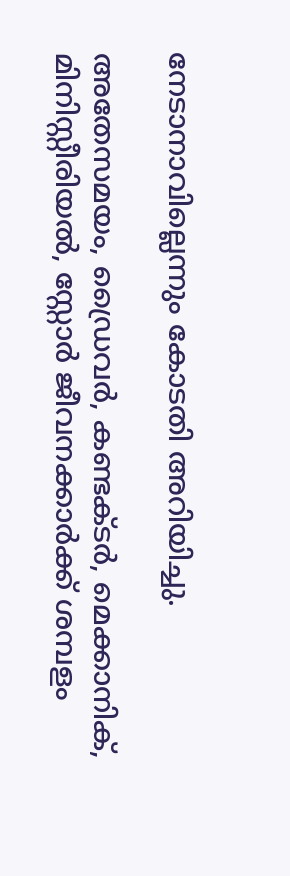നേടാനാവില്ലെന്നും കോടതി അറിയിച്ചു.

അതേസമയം, ഡ്രൈവർ, കണ്ടക്ടർ, മെക്കാനിക്, മിനിസ്റ്റീരിയൽ, സ്റ്റോർ ജീവനക്കാർക്ക് ശമ്പളം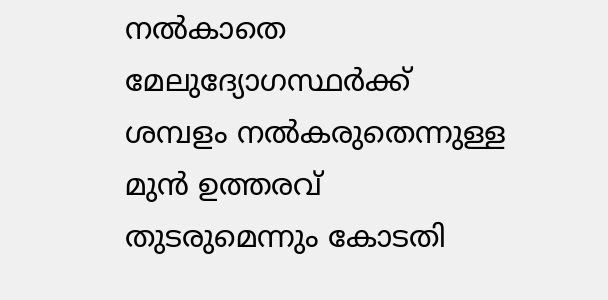നൽകാതെ മേലുദ്യോഗസ്ഥർക്ക് ശമ്പളം നൽകരുതെന്നുള്ള മുൻ ഉത്തരവ് തുടരുമെന്നും കോടതി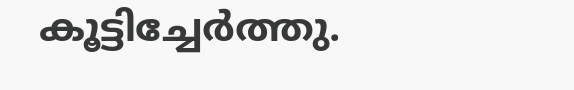കൂട്ടിച്ചേർത്തു.